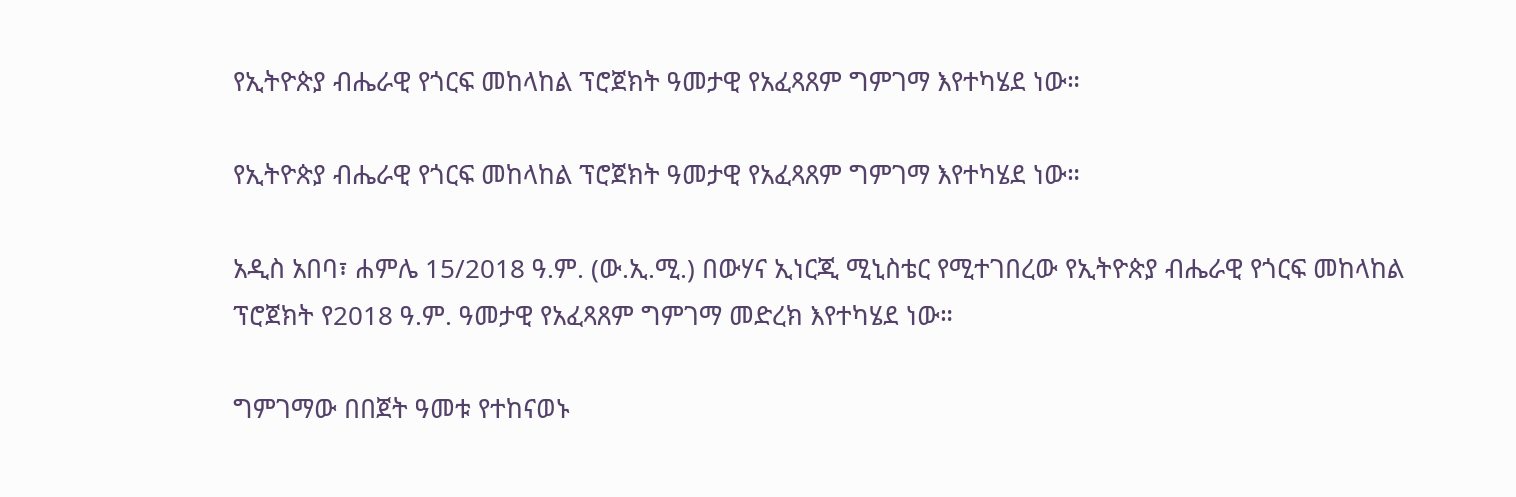የኢትዮጵያ ብሔራዊ የጎርፍ መከላከል ፕሮጀክት ዓመታዊ የአፈጻጸም ግምገማ እየተካሄደ ነው።

የኢትዮጵያ ብሔራዊ የጎርፍ መከላከል ፕሮጀክት ዓመታዊ የአፈጻጸም ግምገማ እየተካሄደ ነው።

አዲስ አበባ፣ ሐምሌ 15/2018 ዓ.ም. (ው.ኢ.ሚ.) በውሃና ኢነርጂ ሚኒስቴር የሚተገበረው የኢትዮጵያ ብሔራዊ የጎርፍ መከላከል ፕሮጀክት የ2018 ዓ.ም. ዓመታዊ የአፈጻጸም ግምገማ መድረክ እየተካሄደ ነው።

ግምገማው በበጀት ዓመቱ የተከናወኑ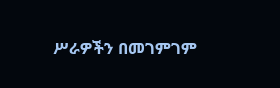ሥራዎችን በመገምገም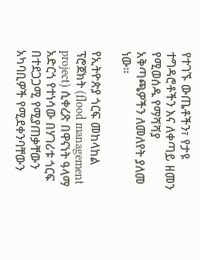የተገኙ ውጤቶችን፣ የታዩ ተግዳሮቶችን እና ለቀጣይ ዘመን የሚወሰዱ የማሻሻያ አቅጣጫዎችን ለመለየት ያለመ ነው።

የኢትዮጵያ ጎርፍ መከላከል ፕሮጀክት (flood management project) ሲቀረጽ በዋናነት ዓላማ አድርጎ የተነሳው በሃገሪቱ ጎርፍ በተደጋጋሚ የሚያጠቃቸውን አካባቢዎች የሚደቀንባቸውን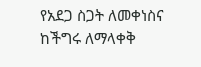የአደጋ ስጋት ለመቀነስና ከችግሩ ለማላቀቅ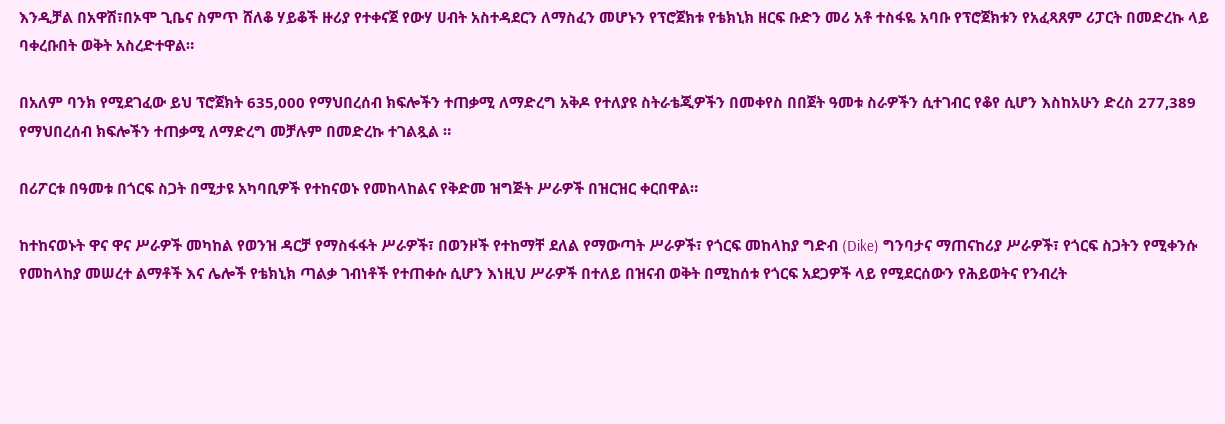እንዲቻል በአዋሽ፣በኦሞ ጊቤና ስምጥ ሸለቆ ሃይቆች ዙሪያ የተቀናጀ የውሃ ሀብት አስተዳደርን ለማስፈን መሆኑን የፕሮጀክቱ የቴክኒክ ዘርፍ ቡድን መሪ አቶ ተስፋዬ አባቡ የፕሮጀክቱን የአፈጻጸም ሪፓርት በመድረኩ ላይ ባቀረቡበት ወቅት አስረድተዋል።

በአለም ባንክ የሚደገፈው ይህ ፕሮጀክት 635,000 የማህበረሰብ ክፍሎችን ተጠቃሚ ለማድረግ አቅዶ የተለያዩ ስትራቴጂዎችን በመቀየስ በበጀት ዓመቱ ስራዎችን ሲተገብር የቆየ ሲሆን እስከአሁን ድረስ 277,389 የማህበረሰብ ክፍሎችን ተጠቃሚ ለማድረግ መቻሉም በመድረኩ ተገልጿል ።

በሪፖርቱ በዓመቱ በጎርፍ ስጋት በሚታዩ አካባቢዎች የተከናወኑ የመከላከልና የቅድመ ዝግጅት ሥራዎች በዝርዝር ቀርበዋል።

ከተከናወኑት ዋና ዋና ሥራዎች መካከል የወንዝ ዳርቻ የማስፋፋት ሥራዎች፣ በወንዞች የተከማቸ ደለል የማውጣት ሥራዎች፣ የጎርፍ መከላከያ ግድብ (Dike) ግንባታና ማጠናከሪያ ሥራዎች፣ የጎርፍ ስጋትን የሚቀንሱ የመከላከያ መሠረተ ልማቶች እና ሌሎች የቴክኒክ ጣልቃ ገብነቶች የተጠቀሱ ሲሆን እነዚህ ሥራዎች በተለይ በዝናብ ወቅት በሚከሰቱ የጎርፍ አደጋዎች ላይ የሚደርሰውን የሕይወትና የንብረት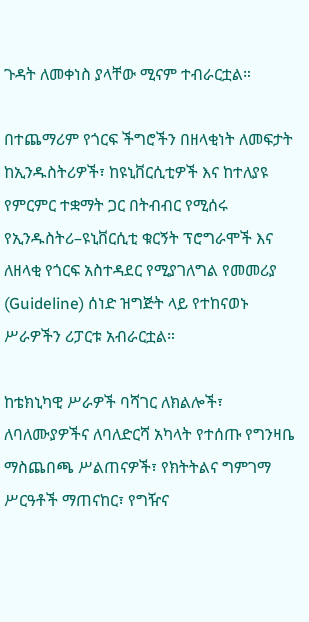ጉዳት ለመቀነስ ያላቸው ሚናም ተብራርቷል።

በተጨማሪም የጎርፍ ችግሮችን በዘላቂነት ለመፍታት ከኢንዱስትሪዎች፣ ከዩኒቨርሲቲዎች እና ከተለያዩ የምርምር ተቋማት ጋር በትብብር የሚሰሩ የኢንዱስትሪ–ዩኒቨርሲቲ ቁርኝት ፕሮግራሞች እና ለዘላቂ የጎርፍ አስተዳደር የሚያገለግል የመመሪያ (Guideline) ሰነድ ዝግጅት ላይ የተከናወኑ ሥራዎችን ሪፓርቱ አብራርቷል።

ከቴክኒካዊ ሥራዎች ባሻገር ለክልሎች፣ ለባለሙያዎችና ለባለድርሻ አካላት የተሰጡ የግንዛቤ ማስጨበጫ ሥልጠናዎች፣ የክትትልና ግምገማ ሥርዓቶች ማጠናከር፣ የግዥና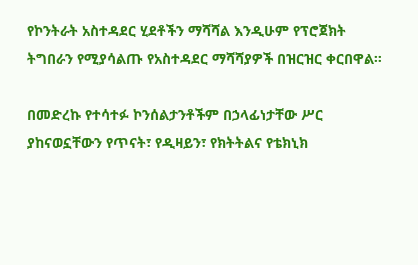የኮንትራት አስተዳደር ሂደቶችን ማሻሻል እንዲሁም የፕሮጀክት ትግበራን የሚያሳልጡ የአስተዳደር ማሻሻያዎች በዝርዝር ቀርበዋል።

በመድረኩ የተሳተፉ ኮንሰልታንቶችም በኃላፊነታቸው ሥር ያከናወኗቸውን የጥናት፣ የዲዛይን፣ የክትትልና የቴክኒክ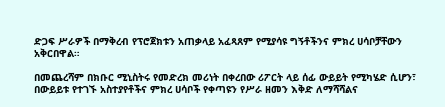ድጋፍ ሥራዎች በማቅረብ የፕሮጀክቱን አጠቃላይ አፈጻጸም የሚያሳዩ ግኝቶችንና ምክረ ሀሳቦቻቸውን አቅርበዋል።

በመጨረሻም በክቡር ሚኒስትሩ የመድረክ መሪነት በቀረበው ሪፖርት ላይ ሰፊ ውይይት የሚካሄድ ሲሆን፣ በውይይቱ የተገኙ አስተያየቶችና ምክረ ሀሳቦች የቀጣዩን የሥራ ዘመን እቅድ ለማሻሻልና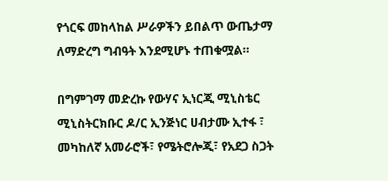የጎርፍ መከላከል ሥራዎችን ይበልጥ ውጤታማ ለማድረግ ግብዓት እንደሚሆኑ ተጠቁሟል።

በግምገማ መድረኩ የውሃና ኢነርጂ ሚኒስቴር ሚኒስትርክቡር ዶ/ር ኢንጅነር ሀብታሙ ኢተፋ ፣ መካከለኛ አመራሮች፣ የሜትሮሎጂ፣ የአደጋ ስጋት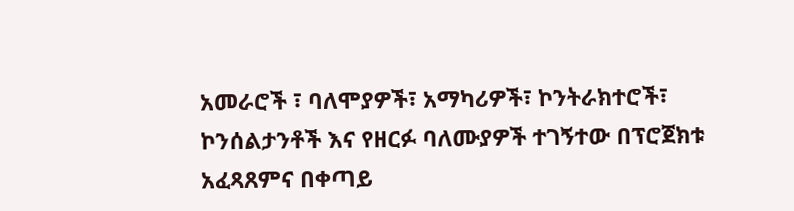አመራሮች ፣ ባለሞያዎች፣ አማካሪዎች፣ ኮንትራክተሮች፣ ኮንሰልታንቶች እና የዘርፉ ባለሙያዎች ተገኝተው በፕሮጀክቱ አፈጻጸምና በቀጣይ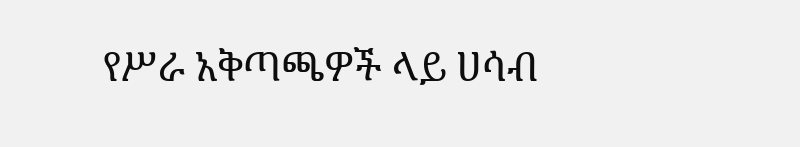የሥራ አቅጣጫዎች ላይ ሀሳብ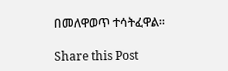በመለዋወጥ ተሳትፈዋል።

Share this Post